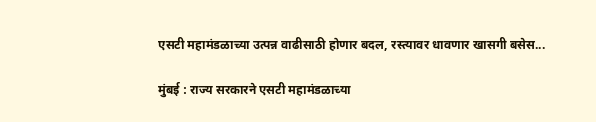एसटी महामंडळाच्या उत्पन्न वाढीसाठी होणार बदल, रस्त्यावर धावणार खासगी बसेस...

मुंबई : राज्य सरकारने एसटी महामंडळाच्या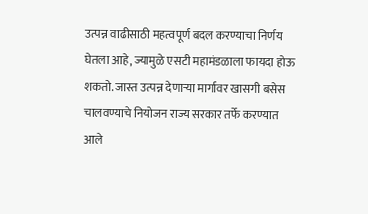उत्पन्न वाढीसाठी महत्वपूर्ण बदल करण्याचा निर्णय घेतला आहे, ज्यामुळे एसटी महामंडळाला फायदा होऊ शकतो. जास्त उत्पन्न देणाऱ्या मार्गावर खासगी बसेस चालवण्याचे नियोजन राज्य सरकार तर्फे करण्यात आले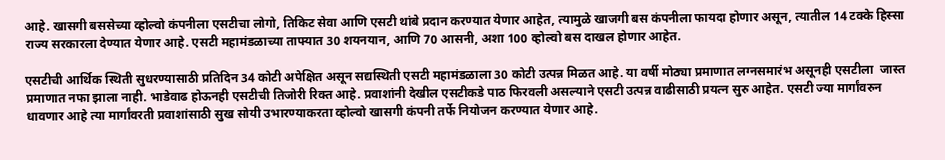आहे. खासगी बससेच्या व्होल्वो कंपनीला एसटीचा लोगो, तिकिट सेवा आणि एसटी थांबे प्रदान करण्यात येणार आहेत, त्यामुळे खाजगी बस कंपनीला फायदा होणार असून, त्यातील 14 टक्के हिस्सा राज्य सरकारला देण्यात येणार आहे. एसटी महामंडळाच्या ताफ्यात 30 शयनयान, आणि 70 आसनी, अशा 100 व्होल्वो बस दाखल होणार आहेत.

एसटीची आर्थिक स्थिती सुधरण्यासाठी प्रतिदिन 34 कोटी अपेक्षित असून सद्यस्थिती एसटी महामंडळाला 30 कोटी उत्पन्न मिळत आहे. या वर्षी मोठ्या प्रमाणात लग्नसमारंभ असूनही एसटीला  जास्त प्रमाणात नफा झाला नाही. भाडेवाढ होऊनही एसटीची तिजोरी रिक्त आहे. प्रवाशांनी देखील एसटीकडे पाठ फिरवली असल्याने एसटी उत्पन्न वाढीसाठी प्रयत्न सुरु आहेत. एसटी ज्या मार्गांवरुन धावणार आहे त्या मार्गांवरती प्रवाशांसाठी सुख सोयी उभारण्याकरता व्होल्वो खासगी कंपनी तर्फे नियोजन करण्यात येणार आहे.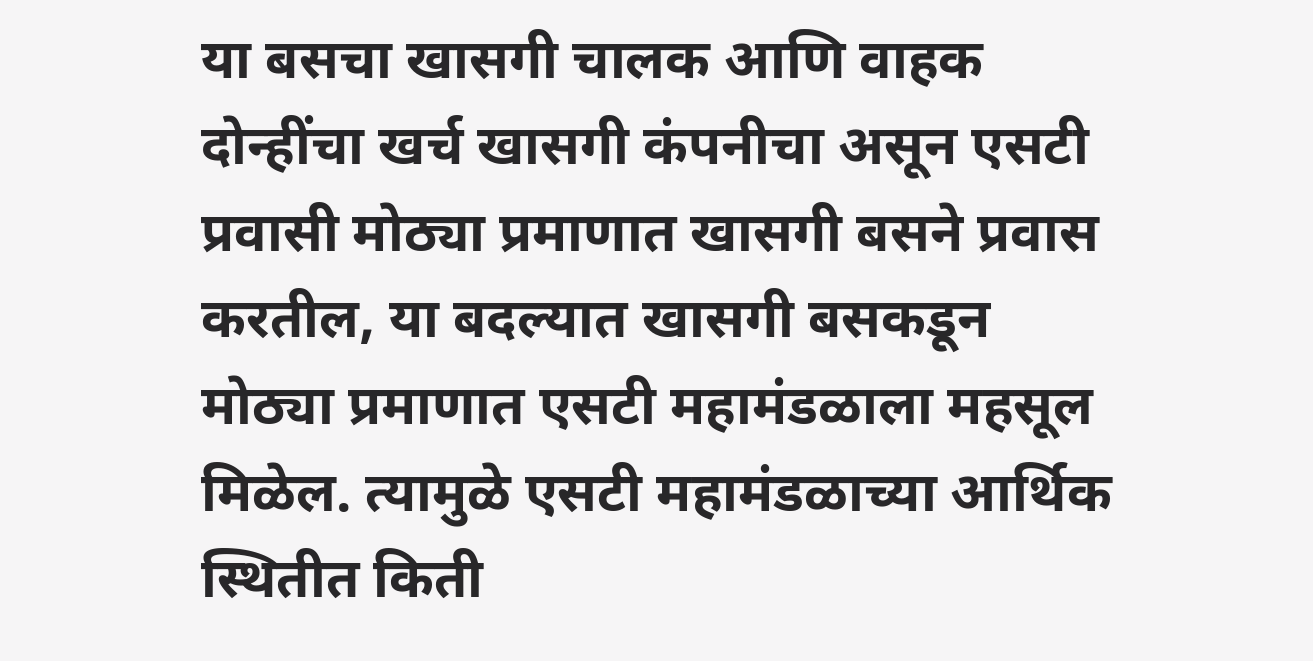या बसचा खासगी चालक आणि वाहक दोन्हींचा खर्च खासगी कंपनीचा असून एसटी प्रवासी मोठ्या प्रमाणात खासगी बसने प्रवास करतील, या बदल्यात खासगी बसकडून मोठ्या प्रमाणात एसटी महामंडळाला महसूल मिळेल. त्यामुळे एसटी महामंडळाच्या आर्थिक स्थितीत किती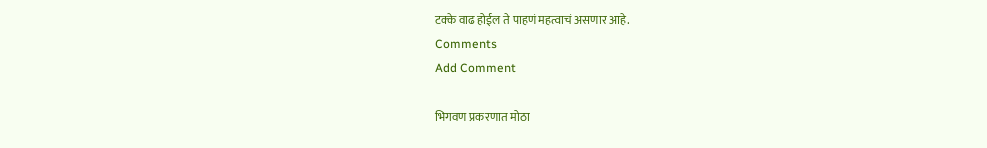टक्के वाढ होईल ते पाहणं महत्वाचं असणार आहे.
Comments
Add Comment

भिगवण प्रकरणात मोठा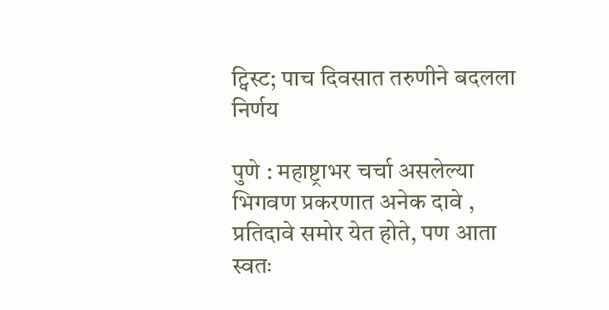ट्विस्ट; पाच दिवसात तरुणीने बदलला निर्णय

पुणे : महाष्ट्राभर चर्चा असलेल्या भिगवण प्रकरणात अनेक दावे , प्रतिदावे समोर येत होते, पण आता स्वतः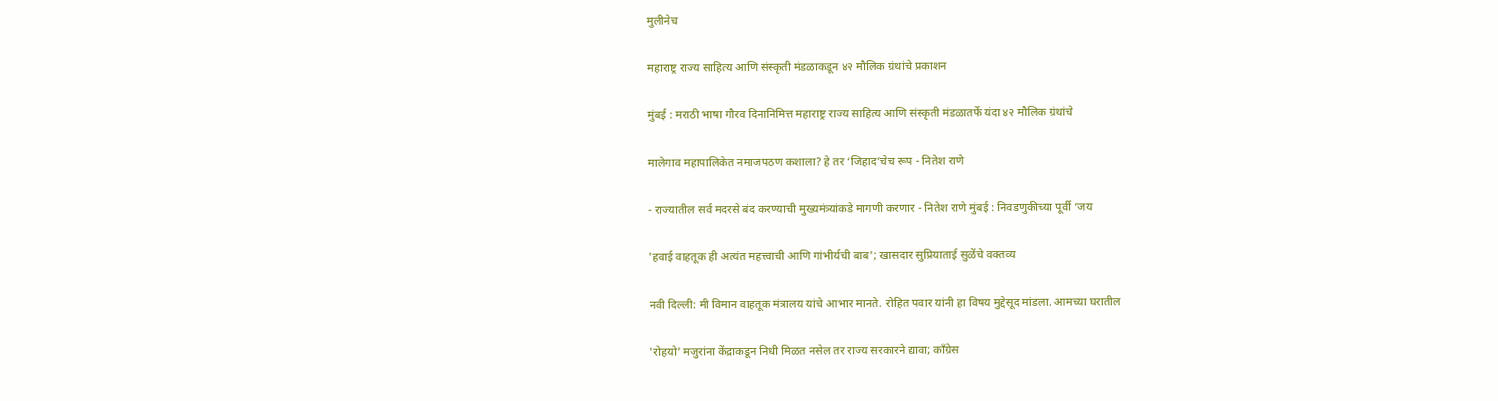मुलीनेच

महाराष्ट्र राज्य साहित्य आणि संस्कृती मंडळाकडून ४२ मौलिक ग्रंथांचे प्रकाशन

मुंबई : मराठी भाषा गौरव दिनानिमित्त महाराष्ट्र राज्य साहित्य आणि संस्कृती मंडळातर्फे यंदा ४२ मौलिक ग्रंथांचे

मालेगाव महापालिकेत नमाजपठण कशाला? हे तर ‘जिहाद’चेच रूप - नितेश राणे

- राज्यातील सर्व मदरसे बंद करण्याची मुख्यमंत्र्यांकडे मागणी करणार - नितेश राणे मुंबई : निवडणुकीच्या पूर्वी ‘जय

'हवाई वाहतूक ही अत्यंत महत्त्वाची आणि गांभीर्यची बाब'; खासदार सुप्रियाताई सुळेंचे वक्तव्य

नवी दिल्ली: मी विमान वाहतूक मंत्रालय यांचे आभार मानते. रोहित पवार यांनी हा विषय मुद्देसूद मांडला. आमच्या घरातील

'रोहयो' मजुरांना केंद्राकडून निधी मिळत नसेल तर राज्य सरकारने द्यावा; काँग्रेस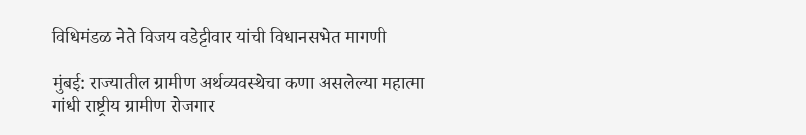विधिमंडळ नेते विजय वडेट्टीवार यांची विधानसभेत मागणी

मुंबई: राज्यातील ग्रामीण अर्थव्यवस्थेचा कणा असलेल्या महात्मा गांधी राष्ट्रीय ग्रामीण रोजगार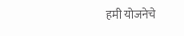हमी योजनेचे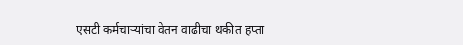एसटी कर्मचाऱ्यांचा वेतन वाढीचा थकीत हप्ता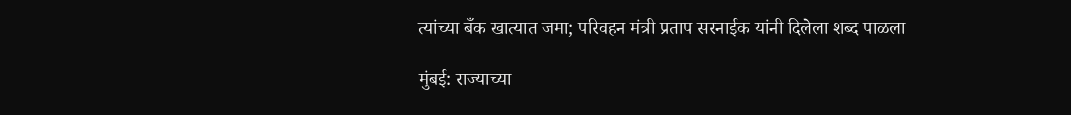त्यांच्या बँक खात्यात जमा; परिवहन मंत्री प्रताप सरनाईक यांनी दिलेला शब्द पाळला

मुंबई: राज्याच्या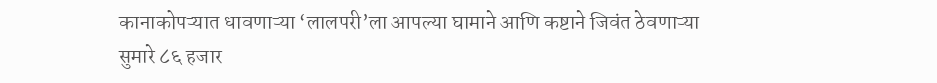कानाकोपऱ्यात धावणाऱ्या ‘लालपरी’ला आपल्या घामाने आणि कष्टाने जिवंत ठेवणाऱ्या सुमारे ८६ हजार